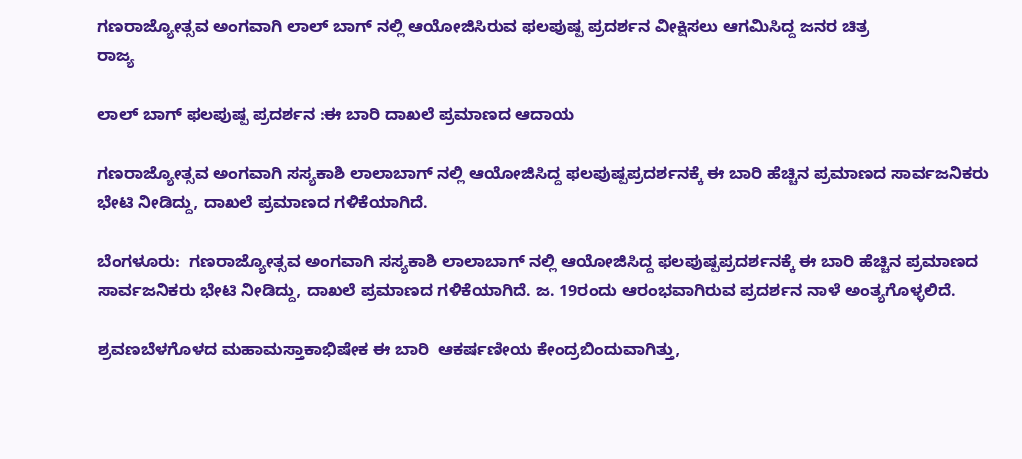ಗಣರಾಜ್ಯೋತ್ಸವ ಅಂಗವಾಗಿ ಲಾಲ್ ಬಾಗ್ ನಲ್ಲಿ ಆಯೋಜಿಸಿರುವ ಫಲಪುಷ್ಪ ಪ್ರದರ್ಶನ ವೀಕ್ಷಿಸಲು ಆಗಮಿಸಿದ್ದ ಜನರ ಚಿತ್ರ
ರಾಜ್ಯ

ಲಾಲ್ ಬಾಗ್ ಫಲಪುಷ್ಪ ಪ್ರದರ್ಶನ :ಈ ಬಾರಿ ದಾಖಲೆ ಪ್ರಮಾಣದ ಆದಾಯ

ಗಣರಾಜ್ಯೋತ್ಸವ ಅಂಗವಾಗಿ ಸಸ್ಯಕಾಶಿ ಲಾಲಾಬಾಗ್ ನಲ್ಲಿ ಆಯೋಜಿಸಿದ್ದ ಫಲಪುಷ್ಪಪ್ರದರ್ಶನಕ್ಕೆ ಈ ಬಾರಿ ಹೆಚ್ಚಿನ ಪ್ರಮಾಣದ ಸಾರ್ವಜನಿಕರು ಭೇಟಿ ನೀಡಿದ್ದು, ದಾಖಲೆ ಪ್ರಮಾಣದ ಗಳಿಕೆಯಾಗಿದೆ.

ಬೆಂಗಳೂರು:  ಗಣರಾಜ್ಯೋತ್ಸವ ಅಂಗವಾಗಿ ಸಸ್ಯಕಾಶಿ ಲಾಲಾಬಾಗ್ ನಲ್ಲಿ ಆಯೋಜಿಸಿದ್ದ ಫಲಪುಷ್ಪಪ್ರದರ್ಶನಕ್ಕೆ ಈ ಬಾರಿ ಹೆಚ್ಚಿನ ಪ್ರಮಾಣದ ಸಾರ್ವಜನಿಕರು ಭೇಟಿ ನೀಡಿದ್ದು, ದಾಖಲೆ ಪ್ರಮಾಣದ ಗಳಿಕೆಯಾಗಿದೆ. ಜ. 19ರಂದು ಆರಂಭವಾಗಿರುವ ಪ್ರದರ್ಶನ ನಾಳೆ ಅಂತ್ಯಗೊಳ್ಳಲಿದೆ.

ಶ್ರವಣಬೆಳಗೊಳದ ಮಹಾಮಸ್ತಾಕಾಭಿಷೇಕ ಈ ಬಾರಿ  ಆಕರ್ಷಣೀಯ ಕೇಂದ್ರಬಿಂದುವಾಗಿತ್ತು,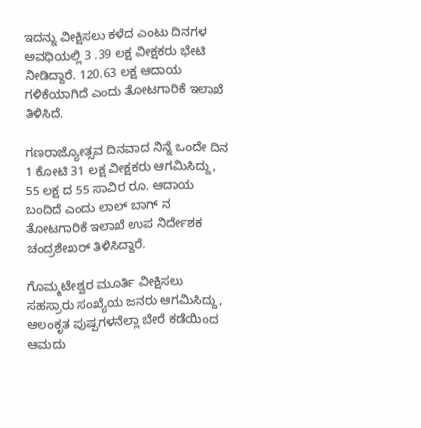ಇದನ್ನು ವೀಕ್ಷಿಸಲು ಕಳೆದ ಎಂಟು ದಿನಗಳ ಅವಧಿಯಲ್ಲಿ 3 .39 ಲಕ್ಷ ವೀಕ್ಷಕರು ಭೇಟಿ ನೀಡಿದ್ದಾರೆ. 120.63 ಲಕ್ಷ ಆದಾಯ ಗಳಿಕೆಯಾಗಿದೆ ಎಂದು ತೋಟಗಾರಿಕೆ ಇಲಾಖೆ ತಿಳಿಸಿದೆ.

ಗಣರಾಜ್ಯೋತ್ಸವ ದಿನವಾದ ನಿನ್ನೆ ಒಂದೇ ದಿನ  1 ಕೋಟಿ 31 ಲಕ್ಷ ವೀಕ್ಷಕರು ಆಗಮಿಸಿದ್ದು, 55 ಲಕ್ಷ ದ 55 ಸಾವಿರ ರೂ. ಆದಾಯ ಬಂದಿದೆ ಎಂದು ಲಾಲ್ ಬಾಗ್ ನ ತೋಟಗಾರಿಕೆ ಇಲಾಖೆ ಉಪ ನಿರ್ದೇಶಕ ಚಂದ್ರಶೇಖರ್ ತಿಳಿಸಿದ್ದಾರೆ.

ಗೊಮ್ಮಟೇಶ್ವರ ಮೂರ್ತಿ ವೀಕ್ಷಿಸಲು ಸಹಸ್ರಾರು ಸಂಖ್ಯೆಯ ಜನರು ಆಗಮಿಸಿದ್ದು, ಆಲಂಕೃತ ಪುಷ್ಪಗಳನೆಲ್ಲಾ ಬೇರೆ ಕಡೆಯಿಂದ ಆಮದು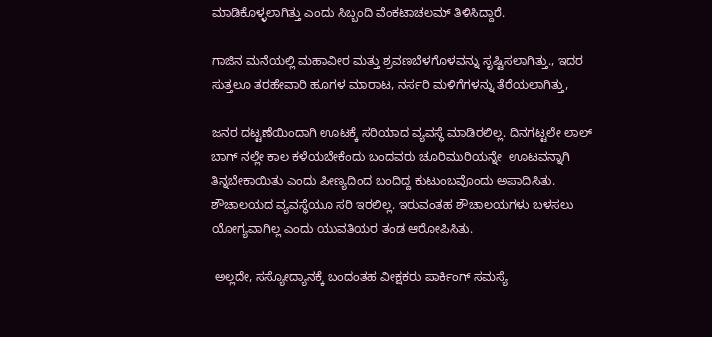ಮಾಡಿಕೊಳ್ಳಲಾಗಿತ್ತು ಎಂದು ಸಿಬ್ಬಂದಿ ವೆಂಕಟಾಚಲಮ್ ತಿಳಿಸಿದ್ದಾರೆ.

ಗಾಜಿನ ಮನೆಯಲ್ಲಿ ಮಹಾವೀರ ಮತ್ತು ಶ್ರವಣಬೆಳಗೊಳವನ್ನು ಸೃಷ್ಟಿಸಲಾಗಿತ್ತು., ಇದರ ಸುತ್ತಲೂ ತರಹೇವಾರಿ ಹೂಗಳ ಮಾರಾಟ, ನರ್ಸರಿ ಮಳಿಗೆಗಳನ್ನು ತೆರೆಯಲಾಗಿತ್ತು,

ಜನರ ದಟ್ಟಣೆಯಿಂದಾಗಿ ಊಟಕ್ಕೆ ಸರಿಯಾದ ವ್ಯವಸ್ಥೆ ಮಾಡಿರಲಿಲ್ಲ. ದಿನಗಟ್ಟಲೇ ಲಾಲ್ ಬಾಗ್ ನಲ್ಲೇ ಕಾಲ ಕಳೆಯಬೇಕೆಂದು ಬಂದವರು ಚೂರಿಮುರಿಯನ್ನೇ  ಊಟವನ್ನಾಗಿ ತಿನ್ನಬೇಕಾಯಿತು ಎಂದು ಪೀಣ್ಯದಿಂದ ಬಂದಿದ್ದ ಕುಟುಂಬವೊಂದು ಅಪಾದಿಸಿತು.
ಶೌಚಾಲಯದ ವ್ಯವಸ್ಥೆಯೂ ಸರಿ ಇರಲಿಲ್ಲ. ಇರುವಂತಹ ಶೌಚಾಲಯಗಳು ಬಳಸಲು ಯೋಗ್ಯವಾಗಿಲ್ಲ ಎಂದು ಯುವತಿಯರ ತಂಡ ಆರೋಪಿಸಿತು.

 ಅಲ್ಲದೇ, ಸಸ್ಯೋದ್ಯಾನಕ್ಕೆ ಬಂದಂತಹ ವೀಕ್ಷಕರು ಪಾರ್ಕಿಂಗ್ ಸಮಸ್ಯೆ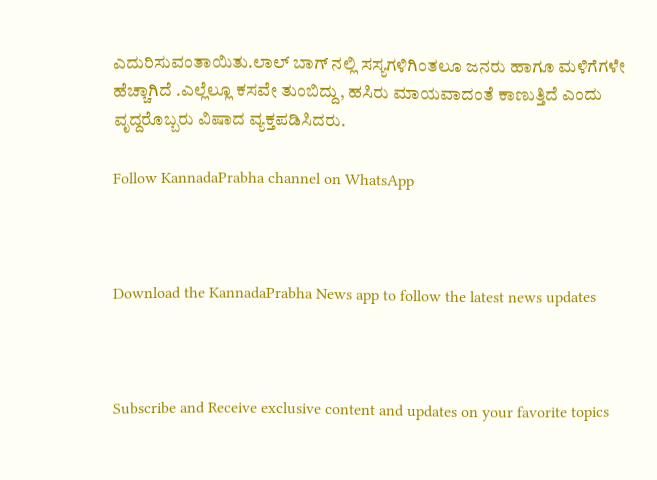ಎದುರಿಸುವಂತಾಯಿತು.ಲಾಲ್ ಬಾಗ್ ನಲ್ಲಿ ಸಸ್ಯಗಳಿಗಿಂತಲೂ ಜನರು ಹಾಗೂ ಮಳಿಗೆಗಳೇ ಹೆಚ್ಚಾಗಿದೆ .ಎಲ್ಲೆಲ್ಲೂ ಕಸವೇ ತುಂಬಿದ್ದು, ಹಸಿರು ಮಾಯವಾದಂತೆ ಕಾಣುತ್ತಿದೆ ಎಂದು ವೃದ್ದರೊಬ್ಬರು ವಿಷಾದ ವ್ಯಕ್ತಪಡಿಸಿದರು.

Follow KannadaPrabha channel on WhatsApp



Download the KannadaPrabha News app to follow the latest news updates



Subscribe and Receive exclusive content and updates on your favorite topics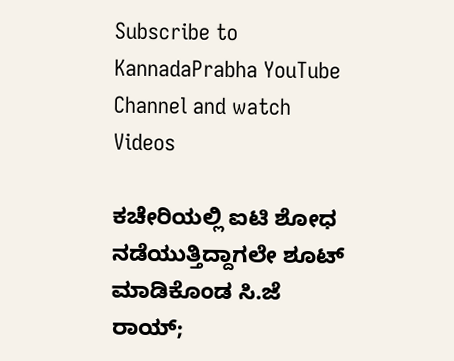Subscribe to KannadaPrabha YouTube Channel and watch Videos

ಕಚೇರಿಯಲ್ಲಿ ಐಟಿ ಶೋಧ ನಡೆಯುತ್ತಿದ್ದಾಗಲೇ ಶೂಟ್ ಮಾಡಿಕೊಂಡ ಸಿ.ಜೆ ರಾಯ್;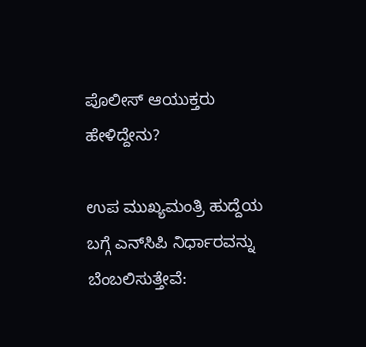ಪೊಲೀಸ್ ಆಯುಕ್ತರು ಹೇಳಿದ್ದೇನು?

ಉಪ ಮುಖ್ಯಮಂತ್ರಿ ಹುದ್ದೆಯ ಬಗ್ಗೆ ಎನ್‌ಸಿಪಿ ನಿರ್ಧಾರವನ್ನು ಬೆಂಬಲಿಸುತ್ತೇವೆ: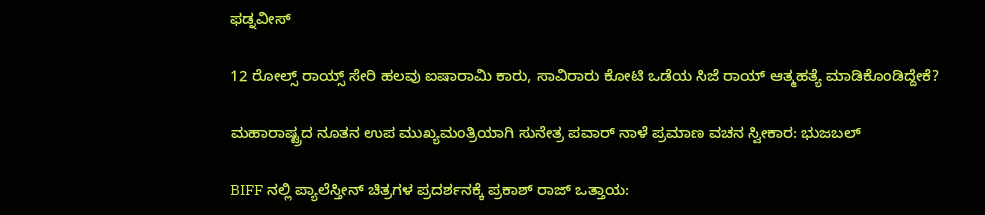ಫಡ್ನವೀಸ್

12 ರೋಲ್ಸ್ ರಾಯ್ಸ್‌ ಸೇರಿ ಹಲವು ಐಷಾರಾಮಿ ಕಾರು, ಸಾವಿರಾರು ಕೋಟಿ ಒಡೆಯ ಸಿಜೆ ರಾಯ್ ಆತ್ಮಹತ್ಯೆ ಮಾಡಿಕೊಂಡಿದ್ದೇಕೆ?

ಮಹಾರಾಷ್ಟ್ರದ ನೂತನ ಉಪ ಮುಖ್ಯಮಂತ್ರಿಯಾಗಿ ಸುನೇತ್ರ ಪವಾರ್ ನಾಳೆ ಪ್ರಮಾಣ ವಚನ ಸ್ವೀಕಾರ: ಭುಜಬಲ್

BIFF ನಲ್ಲಿ ಪ್ಯಾಲೆಸ್ತೀನ್ ಚಿತ್ರಗಳ ಪ್ರದರ್ಶನಕ್ಕೆ ಪ್ರಕಾಶ್ ರಾಜ್ ಒತ್ತಾಯ: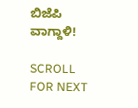ಬಿಜೆಪಿ ವಾಗ್ದಾಳಿ!

SCROLL FOR NEXT